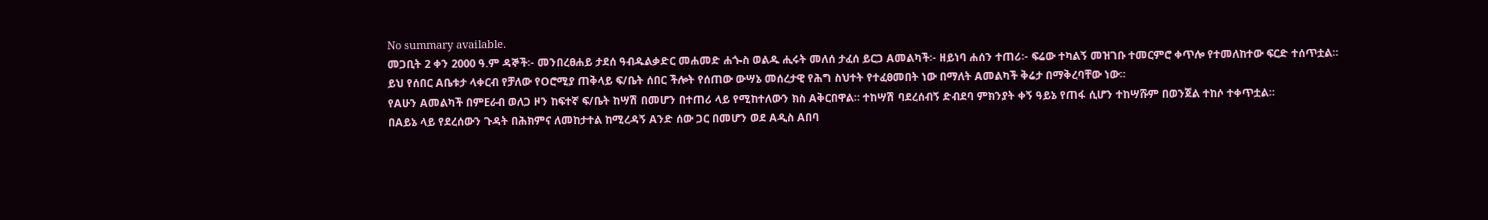No summary available.
መጋቢት 2 ቀን 2000 ዓ.ም ዳኞች፡- መንበረፀሐይ ታደሰ ዓብዱልቃድር መሐመድ ሐጐስ ወልዱ ሒሩት መለሰ ታፈሰ ይርጋ Aመልካች፡- ዘይነባ ሐሰን ተጠሪ፡- ፍሬው ተካልኝ መዝገቡ ተመርምሮ ቀጥሎ የተመለከተው ፍርድ ተሰጥቷል።
ይህ የሰበር Aቤቱታ ላቀርብ የቻለው የOሮሚያ ጠቅላይ ፍ/ቤት ሰበር ችሎት የሰጠው ውሣኔ መሰረታዊ የሕግ ስህተት የተፈፀመበት ነው በማለት Aመልካች ቅሬታ በማቅረባቸው ነው።
የAሁን Aመልካች በምEራብ ወለጋ ዞን ከፍተኛ ፍ/ቤት ከሣሽ በመሆን በተጠሪ ላይ የሚከተለውን ክስ Aቅርበዋል። ተከሣሽ ባደረሰብኝ ድብደባ ምክንያት ቀኝ ዓይኔ የጠፋ ሲሆን ተከሣሹም በወንጀል ተከሶ ተቀጥቷል።
በAይኔ ላይ የደረሰውን ጉዳት በሕክምና ለመከታተል ከሚረዳኝ Aንድ ሰው ጋር በመሆን ወደ Aዲስ Aበባ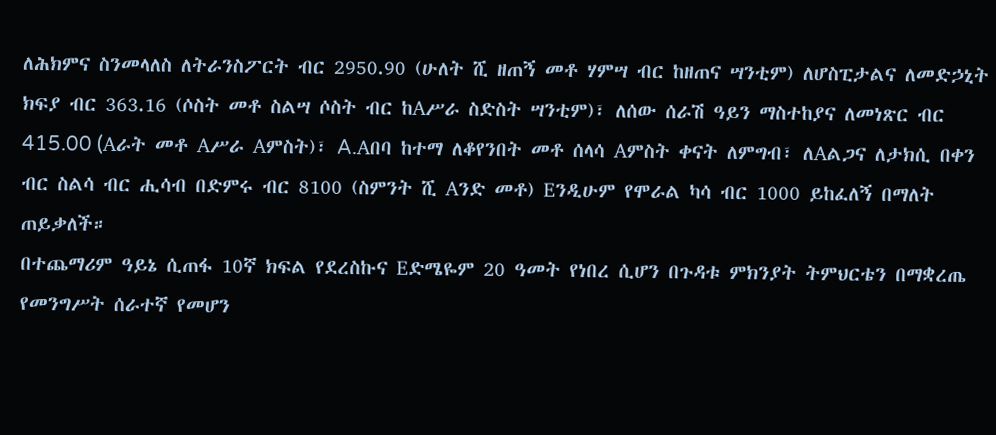ለሕክምና ስንመላለስ ለትራንስፖርት ብር 2950.90 (ሁለት ሺ ዘጠኝ መቶ ሃምሣ ብር ከዘጠና ሣንቲም) ለሆስፒታልና ለመድኃኒት ክፍያ ብር 363.16 (ሶስት መቶ ስልሣ ሶስት ብር ከAሥራ ስድስት ሣንቲም)፣ ለሰው ሰራሽ ዓይን ማስተከያና ለመነጽር ብር 415.00 (Aራት መቶ Aሥራ Aምስት)፣ A.Aበባ ከተማ ለቆየንበት መቶ ሰላሳ Aምስት ቀናት ለምግብ፣ ለAልጋና ለታክሲ በቀን ብር ስልሳ ብር ሒሳብ በድምሩ ብር 8100 (ስምንት ሺ Aንድ መቶ) Eንዲሁም የሞራል ካሳ ብር 1000 ይከፈለኝ በማለት ጠይቃለች።
በተጨማሪም ዓይኔ ሲጠፋ 10ኛ ክፍል የደረስኩና Eድሜዬም 20 ዓመት የነበረ ሲሆን በጉዳቱ ምክንያት ትምህርቴን በማቋረጤ የመንግሥት ሰራተኛ የመሆን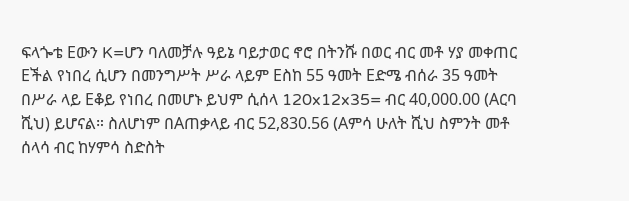ፍላጐቴ Eውን K=ሆን ባለመቻሉ ዓይኔ ባይታወር ኖሮ በትንሹ በወር ብር መቶ ሃያ መቀጠር Eችል የነበረ ሲሆን በመንግሥት ሥራ ላይም Eስከ 55 ዓመት Eድሜ ብሰራ 35 ዓመት በሥራ ላይ Eቆይ የነበረ በመሆኑ ይህም ሲሰላ 120x12x35= ብር 40,000.00 (Aርባ ሺህ) ይሆናል። ስለሆነም በAጠቃላይ ብር 52,830.56 (Aምሳ ሁለት ሺህ ስምንት መቶ ሰላሳ ብር ከሃምሳ ስድስት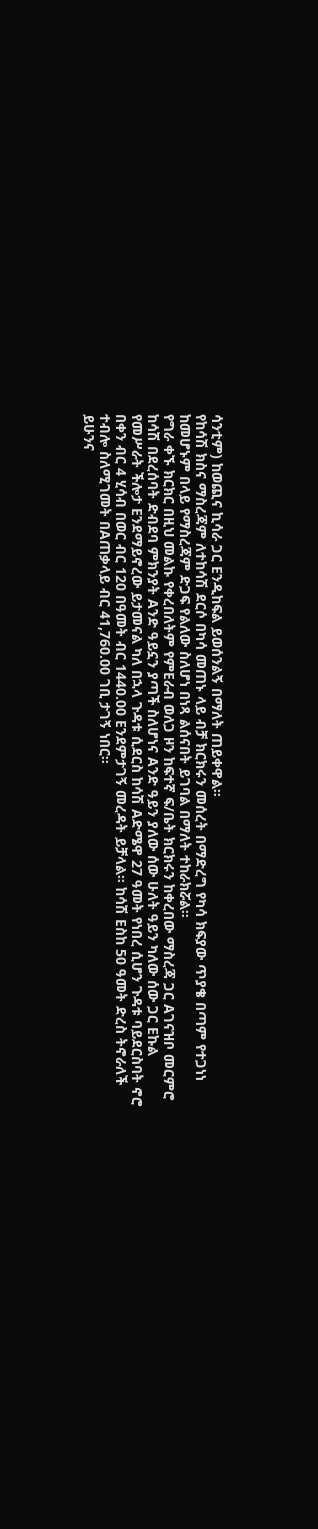ሳንቲም) ከወጪና ኪሳራ ጋር Eንዲከፍል ይወሰንልኝ በማለት ጠይቀዋል።
የከሳሽ ክስና ማስረጃም ለተከሳሽ ደርሶ በካሳ መጠኑ ላይ ብቻ ክርክሩን መሰረት በማድረግ የካሳ ክፍያው ጥያቄ በጣም የተጋነነ ከመሆኑም በላይ የማስረጃም ድጋፍ የልለው ስለሆነ በነጻ ልሰናበት ይገባል በማለት ተከራክሯል።
የግራ ቀኙ ክርክር በዚህ መልኩ የቀረበለትም የምEራብ ወለጋ ዞን ከፍተኛ ፍ/ቤት ክርክሩን ከቀረበው ማስረጃ ጋር Aገናዝቦ መርምሮ ከሳሽ በደረሰባት ድብደባ ምክንያት Aንድ ዓይኗን ያጣች ስለሆነና Aንድ ዓይን ያለው ሰው ሁለት ዓይን ካለው ሰው ጋር Eኩል የመሥራት ችሎታ Eንደማይኖረው ይታመናል ካለ በኋላ ጉዳቱ ሲደርስ ከሳሽ Aድሜዋ 27 ዓመት የነበረ ሲሆን ጉዳቱ ባይደርስባት ኖሮ በቀን ብር 4 ሂሳብ በወር ብር 120 በዓመት ብር 1440.00 Eንደምታገኝ መረዳት ይቻላል። ከሳሽ Eስከ 50 ዓመት ድረስ ትኖራለች ተብሎ ስለሚገመት በAጠቃላይ ብር 41,760.00 ገቢ ታገኝ ነበር።
ይሁንና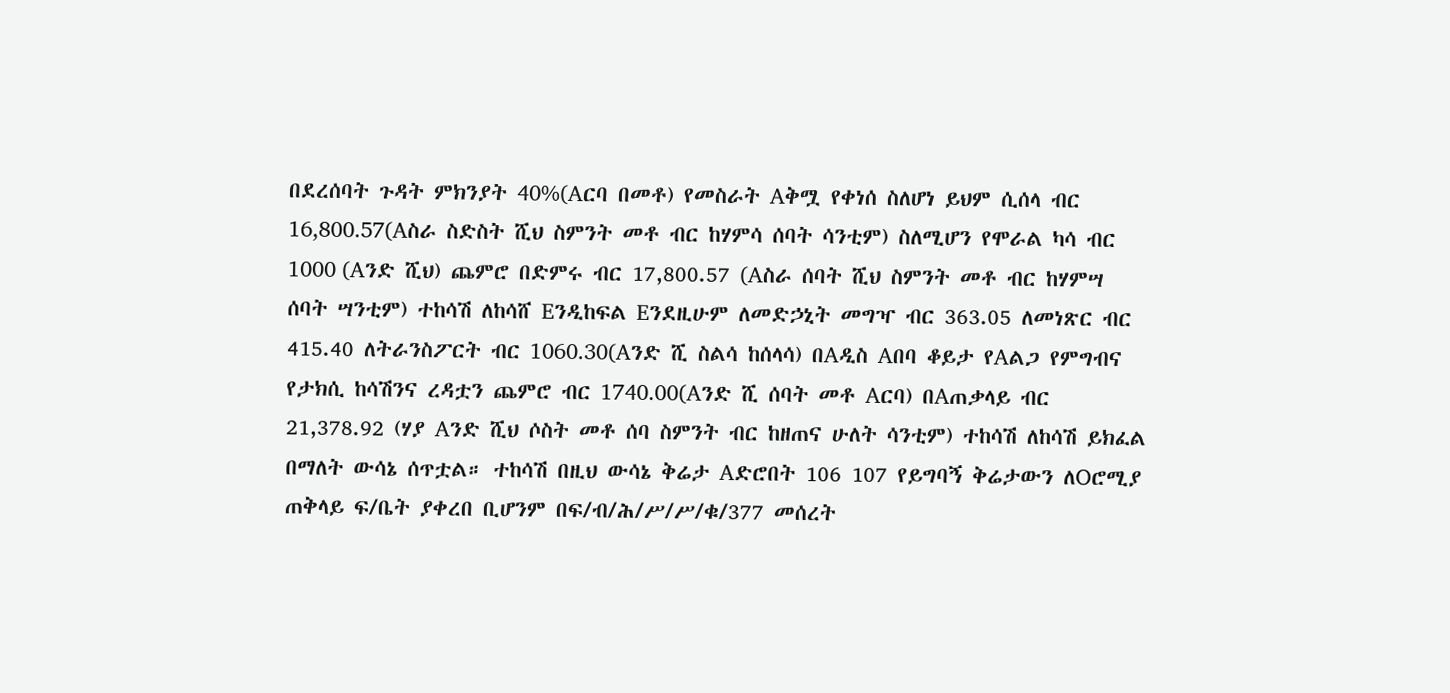በደረሰባት ጉዳት ምክንያት 40%(Aርባ በመቶ) የመስራት Aቅሟ የቀነሰ ስለሆነ ይህም ሲሰላ ብር 16,800.57(Aስራ ስድስት ሺህ ስምንት መቶ ብር ከሃምሳ ሰባት ሳንቲም) ስለሚሆን የሞራል ካሳ ብር 1000 (Aንድ ሺህ) ጨምሮ በድምሩ ብር 17,800.57 (Aስራ ሰባት ሺህ ስምንት መቶ ብር ከሃምሣ ሰባት ሣንቲም) ተከሳሽ ለከሳሸ Eንዲከፍል Eንደዚሁም ለመድኃኒት መግዣ ብር 363.05 ለመነጽር ብር 415.40 ለትራንስፖርት ብር 1060.30(Aንድ ሺ ስልሳ ከሰላሳ) በAዲስ Aበባ ቆይታ የAልጋ የምግብና የታክሲ ከሳሽንና ረዳቷን ጨምሮ ብር 1740.00(Aንድ ሺ ሰባት መቶ Aርባ) በAጠቃላይ ብር 21,378.92 (ሃያ Aንድ ሺህ ሶስት መቶ ሰባ ስምንት ብር ከዘጠና ሁለት ሳንቲም) ተከሳሽ ለከሳሽ ይክፈል በማለት ውሳኔ ሰጥቷል። ተከሳሽ በዚህ ውሳኔ ቅሬታ Aድሮበት 106 107 የይግባኝ ቅሬታውን ለOሮሚያ ጠቅላይ ፍ/ቤት ያቀረበ ቢሆንም በፍ/ብ/ሕ/ሥ/ሥ/ቁ/377 መሰረት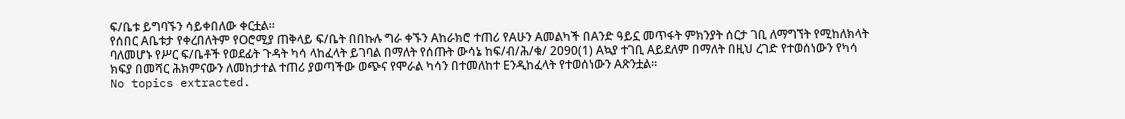ፍ/ቤቱ ይግባኙን ሳይቀበለው ቀርቷል።
የሰበር Aቤቱታ የቀረበለትም የOሮሚያ ጠቅላይ ፍ/ቤት በበኩሉ ግራ ቀኙን Aከራክሮ ተጠሪ የAሁን Aመልካች በAንድ ዓይኗ መጥፋት ምክንያት ሰርታ ገቢ ለማግኘት የሚከለክላት ባለመሆኑ የሥር ፍ/ቤቶች የወደፊት ጉዳት ካሳ ላከፈላት ይገባል በማለት የሰጡት ውሳኔ ከፍ/ብ/ሕ/ቁ/ 2090(1) Aኳያ ተገቢ Aይደለም በማለት በዚህ ረገድ የተወሰነውን የካሳ ክፍያ በመሻር ሕክምናውን ለመከታተል ተጠሪ ያወጣችው ወጭና የሞራል ካሳን በተመለከተ Eንዲከፈላት የተወሰነውን Aጽንቷል።
No topics extracted.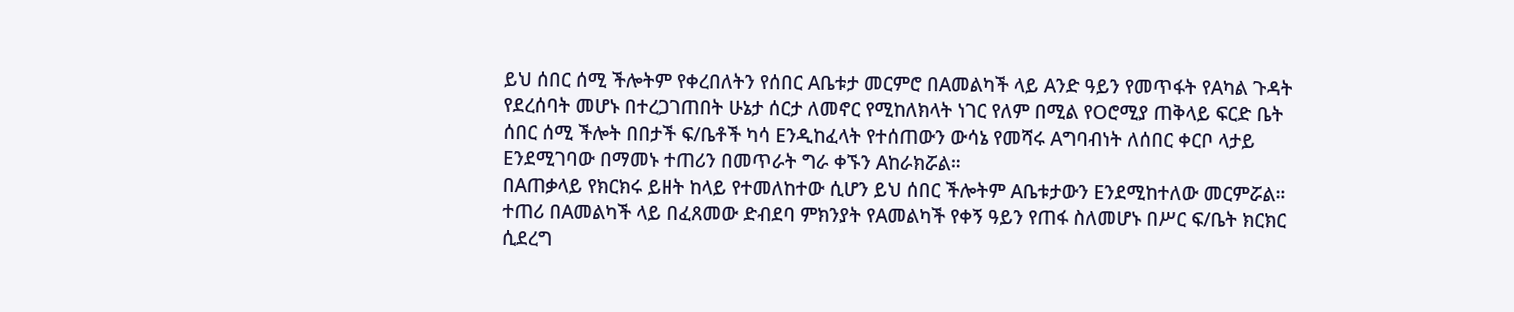ይህ ሰበር ሰሚ ችሎትም የቀረበለትን የሰበር Aቤቱታ መርምሮ በAመልካች ላይ Aንድ ዓይን የመጥፋት የAካል ጉዳት የደረሰባት መሆኑ በተረጋገጠበት ሁኔታ ሰርታ ለመኖር የሚከለክላት ነገር የለም በሚል የOሮሚያ ጠቅላይ ፍርድ ቤት ሰበር ሰሚ ችሎት በበታች ፍ/ቤቶች ካሳ Eንዲከፈላት የተሰጠውን ውሳኔ የመሻሩ Aግባብነት ለሰበር ቀርቦ ላታይ Eንደሚገባው በማመኑ ተጠሪን በመጥራት ግራ ቀኙን Aከራክሯል።
በAጠቃላይ የክርክሩ ይዘት ከላይ የተመለከተው ሲሆን ይህ ሰበር ችሎትም Aቤቱታውን Eንደሚከተለው መርምሯል።
ተጠሪ በAመልካች ላይ በፈጸመው ድብደባ ምክንያት የAመልካች የቀኝ ዓይን የጠፋ ስለመሆኑ በሥር ፍ/ቤት ክርክር ሲደረግ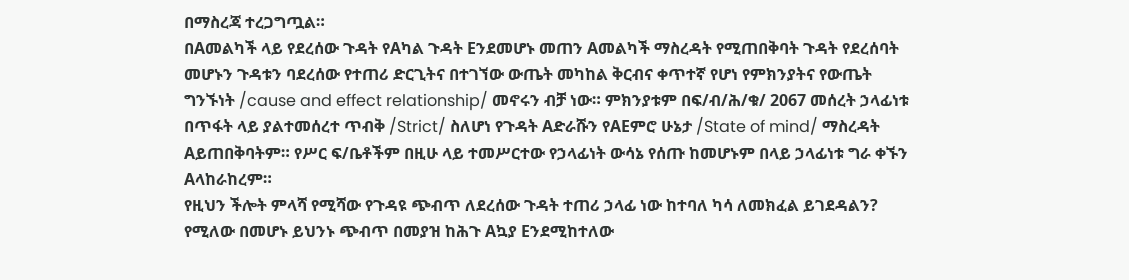በማስረጃ ተረጋግጧል።
በAመልካች ላይ የደረሰው ጉዳት የAካል ጉዳት Eንደመሆኑ መጠን Aመልካች ማስረዳት የሚጠበቅባት ጉዳት የደረሰባት መሆኑን ጉዳቱን ባደረሰው የተጠሪ ድርጊትና በተገኘው ውጤት መካከል ቅርብና ቀጥተኛ የሆነ የምክንያትና የውጤት ግንኙነት /cause and effect relationship/ መኖሩን ብቻ ነው። ምክንያቱም በፍ/ብ/ሕ/ቁ/ 2067 መሰረት ኃላፊነቱ በጥፋት ላይ ያልተመሰረተ ጥብቅ /Strict/ ስለሆነ የጉዳት Aድራሹን የAEምሮ ሁኔታ /State of mind/ ማስረዳት Aይጠበቅባትም። የሥር ፍ/ቤቶችም በዚሁ ላይ ተመሥርተው የኃላፊነት ውሳኔ የሰጡ ከመሆኑም በላይ ኃላፊነቱ ግራ ቀኙን Aላከራከረም።
የዚህን ችሎት ምላሻ የሚሻው የጉዳዩ ጭብጥ ለደረሰው ጉዳት ተጠሪ ኃላፊ ነው ከተባለ ካሳ ለመክፈል ይገደዳልን? የሚለው በመሆኑ ይህንኑ ጭብጥ በመያዝ ከሕጉ Aኳያ Eንደሚከተለው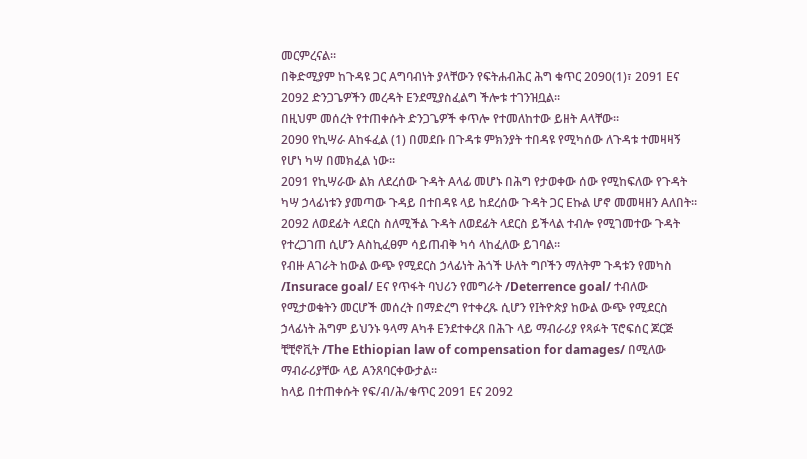መርምረናል።
በቅድሚያም ከጉዳዩ ጋር Aግባብነት ያላቸውን የፍትሐብሕር ሕግ ቁጥር 2090(1)፣ 2091 Eና 2092 ድንጋጌዎችን መረዳት Eንደሚያስፈልግ ችሎቱ ተገንዝቧል።
በዚህም መሰረት የተጠቀሱት ድንጋጌዎች ቀጥሎ የተመለከተው ይዘት Aላቸው።
2090 የኪሣራ Aከፋፈል (1) በመደቡ በጉዳቱ ምክንያት ተበዳዩ የሚካሰው ለጉዳቱ ተመዛዛኝ የሆነ ካሣ በመክፈል ነው።
2091 የኪሣራው ልክ ለደረሰው ጉዳት Aላፊ መሆኑ በሕግ የታወቀው ሰው የሚከፍለው የጉዳት ካሣ ኃላፊነቱን ያመጣው ጉዳይ በተበዳዩ ላይ ከደረሰው ጉዳት ጋር Eኩል ሆኖ መመዛዘን Aለበት።
2092 ለወደፊት ላደርስ ስለሚችል ጉዳት ለወደፊት ላደርስ ይችላል ተብሎ የሚገመተው ጉዳት የተረጋገጠ ሲሆን Aስኪፈፀም ሳይጠብቅ ካሳ ላከፈለው ይገባል።
የብዙ Aገራት ከውል ውጭ የሚደርስ ኃላፊነት ሕጎች ሁለት ግቦችን ማለትም ጉዳቱን የመካስ /Insurace goal/ Eና የጥፋት ባህሪን የመግራት /Deterrence goal/ ተብለው የሚታወቁትን መርሆች መሰረት በማድረግ የተቀረጹ ሲሆን የIትዮጵያ ከውል ውጭ የሚደርስ ኃላፊነት ሕግም ይህንኑ ዓላማ Aካቶ Eንደተቀረጸ በሕጉ ላይ ማብራሪያ የጻፉት ፕሮፍሰር ጆርጅ ቺቺኖቪት /The Ethiopian law of compensation for damages/ በሚለው ማብራሪያቸው ላይ Aንጸባርቀውታል።
ከላይ በተጠቀሱት የፍ/ብ/ሕ/ቁጥር 2091 Eና 2092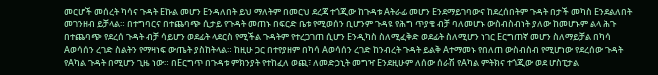መርሆች መሰረት ካሳና ጉዳት Eኩል መሆን Eንዳለበት ይህ ማለትም በመርህ ደረጃ ተጎጂው ከጉዳቱ Aትራፊ መሆን Eንደማይገባውና ከደረሰበትም ጉዳት በታች መካስ Eንደልለበት መገንዘብ ይቻላል። በተግባርና በተጨባጭ ሲታይ የጉዳት መጠኑ በፍርድ ቤቱ የሚወሰን ቢሆንም ጉዳዩ የሕግ ጥያቄ ብቻ ባለመሆኑ ውስብስብነት ያለው ከመሆኑም ልላ ሕጉ በተጨባጭ የደረሰ ጉዳት ብቻ ሳይሆን ወደፊት ላደርስ የሚችል ጉዳትም የተረጋገጠ ሲሆን Eንዲካስ ስለሚፈቅድ ወደፊት ስለሚሆን ነገር Eርግጠኛ መሆን ስለማይቻል በካሳ Aወሳሰን ረገድ ስልትን የማዛነፍ ውጤት ያስከትላል። ከዚሁ ጋር በተየያዘም በካሳ Aወሳሰን ረገድ ከንብረት ጉዳት ይልቅ Aተማመኑ የበለጠ ውስብስብ የሚሆነው የደረሰው ጉዳት የAካል ጉዳት በሚሆን ጊዜ ነው። በEርግጥ በጉዳቱ ምክንያት የተከፈለ ወጪ፣ ለመድኃኒት መግዣ Eንደዚሁም ለሰው ሰራሽ የAካል ምትክና ተጎጂው ወደ ሆስፒታል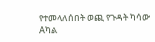የተመላለሰበት ወጪ የጉዳት ካሳው Aካል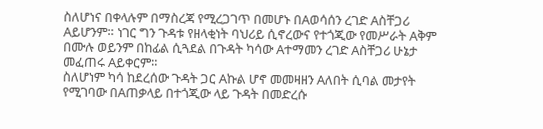ስለሆነና በቀላሉም በማስረጃ የሚረጋገጥ በመሆኑ በAወሳሰን ረገድ Aስቸጋሪ Aይሆንም። ነገር ግን ጉዳቱ የዘላቂነት ባህሪይ ሲኖረውና የተጎጂው የመሥራት Aቅም በሙሉ ወይንም በከፊል ሲጓደል በጉዳት ካሳው Aተማመን ረገድ Aስቸጋሪ ሁኔታ መፈጠሩ Aይቀርም።
ስለሆነም ካሳ ከደረሰው ጉዳት ጋር Aኩል ሆኖ መመዛዘን Aለበት ሲባል መታየት የሚገባው በAጠቃላይ በተጎጂው ላይ ጉዳት በመድረሱ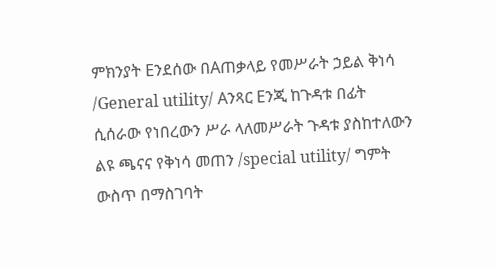ምክንያት Eንደሰው በAጠቃላይ የመሥራት ኃይል ቅነሳ /General utility/ Aንጻር Eንጂ ከጉዳቱ በፊት ሲሰራው የነበረውን ሥራ ላለመሥራት ጉዳቱ ያስከተለውን ልዩ ጫናና የቅነሳ መጠን /special utility/ ግምት ውስጥ በማስገባት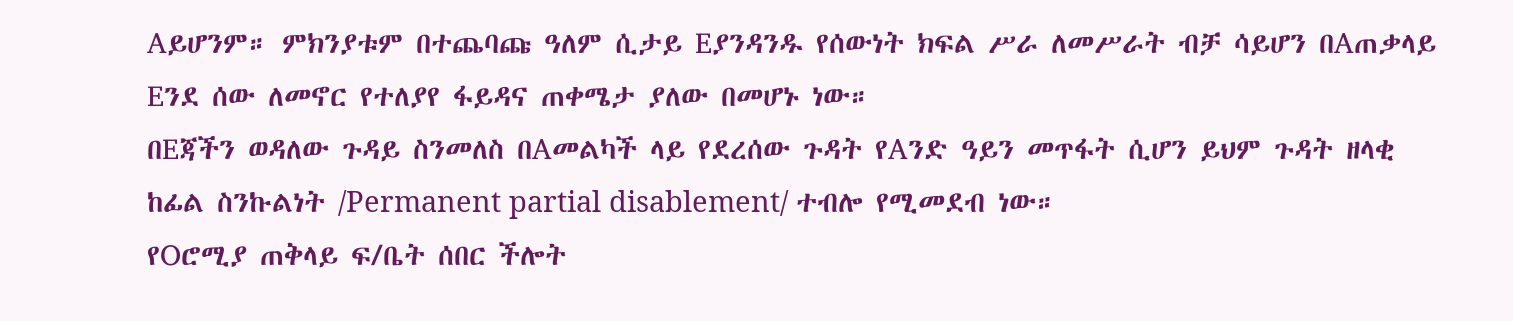Aይሆንም። ምክንያቱም በተጨባጩ ዓለም ሲታይ Eያንዳንዱ የሰውነት ክፍል ሥራ ለመሥራት ብቻ ሳይሆን በAጠቃላይ Eንደ ሰው ለመኖር የተለያየ ፋይዳና ጠቀሜታ ያለው በመሆኑ ነው።
በEጃችን ወዳለው ጉዳይ ስንመለስ በAመልካች ላይ የደረሰው ጉዳት የAንድ ዓይን መጥፋት ሲሆን ይህም ጉዳት ዘላቂ ከፊል ስንኩልነት /Permanent partial disablement/ ተብሎ የሚመደብ ነው።
የOሮሚያ ጠቅላይ ፍ/ቤት ሰበር ችሎት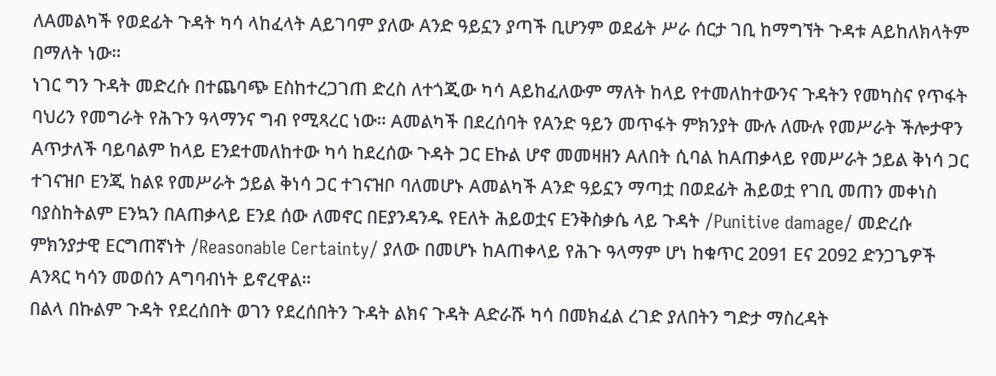ለAመልካች የወደፊት ጉዳት ካሳ ላከፈላት Aይገባም ያለው Aንድ ዓይኗን ያጣች ቢሆንም ወደፊት ሥራ ሰርታ ገቢ ከማግኘት ጉዳቱ Aይከለክላትም በማለት ነው።
ነገር ግን ጉዳት መድረሱ በተጨባጭ Eስከተረጋገጠ ድረስ ለተጎጂው ካሳ Aይከፈለውም ማለት ከላይ የተመለከተውንና ጉዳትን የመካስና የጥፋት ባህሪን የመግራት የሕጉን ዓላማንና ግብ የሚጻረር ነው። Aመልካች በደረሰባት የAንድ ዓይን መጥፋት ምክንያት ሙሉ ለሙሉ የመሥራት ችሎታዋን Aጥታለች ባይባልም ከላይ Eንደተመለከተው ካሳ ከደረሰው ጉዳት ጋር Eኩል ሆኖ መመዛዘን Aለበት ሲባል ከAጠቃላይ የመሥራት ኃይል ቅነሳ ጋር ተገናዝቦ Eንጂ ከልዩ የመሥራት ኃይል ቅነሳ ጋር ተገናዝቦ ባለመሆኑ Aመልካች Aንድ ዓይኗን ማጣቷ በወደፊት ሕይወቷ የገቢ መጠን መቀነስ ባያስከትልም Eንኳን በAጠቃላይ Eንደ ሰው ለመኖር በEያንዳንዱ የEለት ሕይወቷና Eንቅስቃሴ ላይ ጉዳት /Punitive damage/ መድረሱ ምክንያታዊ Eርግጠኛነት /Reasonable Certainty/ ያለው በመሆኑ ከAጠቀላይ የሕጉ ዓላማም ሆነ ከቁጥር 2091 Eና 2092 ድንጋጌዎች Aንጻር ካሳን መወሰን Aግባብነት ይኖረዋል።
በልላ በኩልም ጉዳት የደረሰበት ወገን የደረሰበትን ጉዳት ልክና ጉዳት Aድራሹ ካሳ በመክፈል ረገድ ያለበትን ግድታ ማስረዳት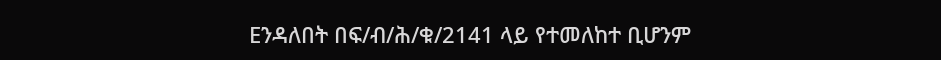Eንዳለበት በፍ/ብ/ሕ/ቁ/2141 ላይ የተመለከተ ቢሆንም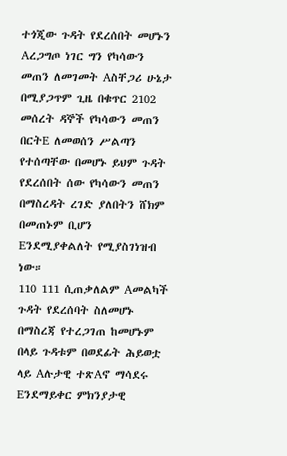ተጎጂው ጉዳት የደረሰበት መሆኑን Aረጋግጦ ነገር ግን የካሳውን መጠን ለመገመት Aስቸጋሪ ሁኔታ በሚያጋጥም ጊዜ በቁጥር 2102 መሰረት ዳኞች የካሳውን መጠን በርትE ለመወሰን ሥልጣን የተሰጣቸው በመሆኑ ይህም ጉዳት የደረሰበት ሰው የካሳውን መጠን በማስረዳት ረገድ ያለበትን ሸክም በመጠኑም ቢሆን Eንደሚያቀልለት የሚያስገነዝብ ነው።
110 111 ሲጠቃለልም Aመልካች ጉዳት የደረሰባት ስለመሆኑ በማስረጃ የተረጋገጠ ከመሆኑም በላይ ጉዳቱም በወደፊት ሕይወቷ ላይ Aሉታዊ ተጽAኖ ማሳደሩ Eንደማይቀር ምክንያታዊ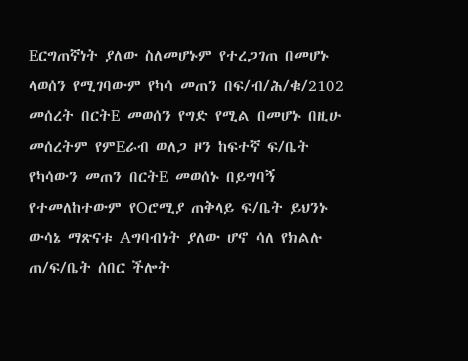Eርግጠኛነት ያለው ስለመሆኑም የተረጋገጠ በመሆኑ ላወሰን የሚገባውም የካሳ መጠን በፍ/ብ/ሕ/ቁ/2102 መሰረት በርትE መወሰን የግድ የሚል በመሆኑ በዚሁ መሰረትም የምEራብ ወለጋ ዞን ከፍተኛ ፍ/ቤት የካሳውን መጠን በርትE መወሰኑ በይግባኝ የተመለከተውም የOሮሚያ ጠቅላይ ፍ/ቤት ይህንኑ ውሳኔ ማጽናቱ Aግባብነት ያለው ሆኖ ሳለ የክልሉ ጠ/ፍ/ቤት ሰበር ችሎት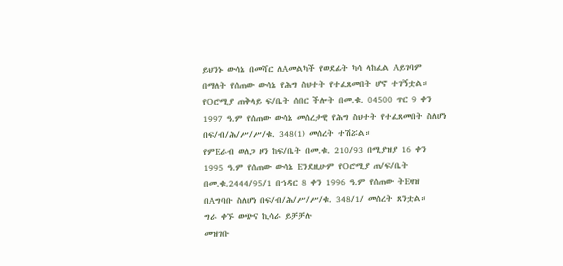ይህንኑ ውሳኔ በመሻር ለAመልካች የወደፊት ካሳ ላከፈል Aይገባም በማለት የሰጠው ውሳኔ የሕግ ስህተት የተፈጸመበት ሆኖ ተገኝቷል።
የOሮሚያ ጠቅላይ ፍ/ቤት ሰበር ችሎት በመ.ቁ. 04500 ጥር 9 ቀን 1997 ዓ.ም የሰጠው ውሳኔ መሰረታዊ የሕግ ስህተት የተፈጸመበት ስለሆነ በፍ/ብ/ሕ/ሥ/ሥ/ቁ. 348(1) መሰረት ተሽሯል።
የምEራብ ወለጋ ዞን ከፍ/ቤት በመ.ቁ. 210/93 በሚያዝያ 16 ቀን 1995 ዓ.ም የሰጠው ውሳኔ Eንደዚሁም የOሮሚያ ጠ/ፍ/ቤት በመ.ቁ.2444/95/1 በኀዳር 8 ቀን 1996 ዓ.ም የሰጠው ትEዛዝ በAግባቡ ስለሆነ በፍ/ብ/ሕ/ሥ/ሥ/ቁ. 348/1/ መሰረት ጸንቷል።
ግራ ቀኙ ወጭና ኪሳራ ይቻቻሉ
መዝገቡ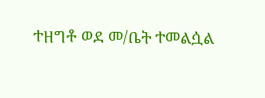ተዘግቶ ወደ መ/ቤት ተመልሷል